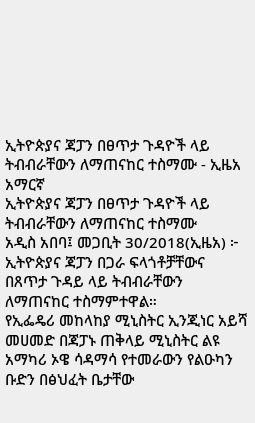ኢትዮጵያና ጃፓን በፀጥታ ጉዳዮች ላይ ትብብራቸውን ለማጠናከር ተስማሙ - ኢዜአ አማርኛ
ኢትዮጵያና ጃፓን በፀጥታ ጉዳዮች ላይ ትብብራቸውን ለማጠናከር ተስማሙ
አዲስ አበባ፤ መጋቢት 30/2018(ኢዜአ) ፦ ኢትዮጵያና ጃፓን በጋራ ፍላጎቶቻቸውና በጸጥታ ጉዳይ ላይ ትብብራቸውን ለማጠናከር ተስማምተዋል።
የኢፌዴሪ መከላከያ ሚኒስትር ኢንጂነር አይሻ መሀመድ በጃፓኑ ጠቅላይ ሚኒስትር ልዩ አማካሪ ኦዌ ሳዳማሳ የተመራውን የልዑካን ቡድን በፅህፈት ቤታቸው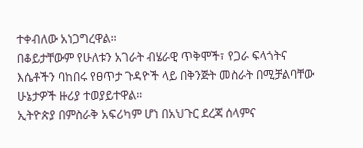ተቀብለው አነጋግረዋል።
በቆይታቸውም የሁለቱን አገራት ብሄራዊ ጥቅሞች፣ የጋራ ፍላጎትና እሴቶችን ባከበሩ የፀጥታ ጉዳዮች ላይ በቅንጅት መስራት በሚቻልባቸው ሁኔታዎች ዙሪያ ተወያይተዋል።
ኢትዮጵያ በምስራቅ አፍሪካም ሆነ በአህጉር ደረጃ ሰላምና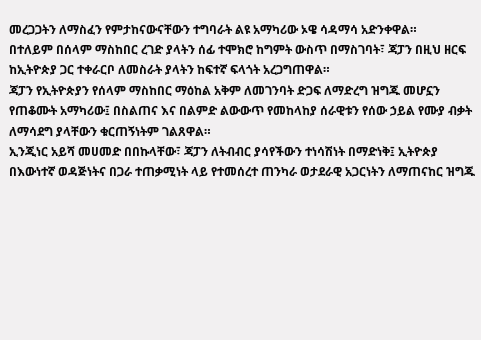መረጋጋትን ለማስፈን የምታከናውናቸውን ተግባራት ልዩ አማካሪው ኦዌ ሳዳማሳ አድንቀዋል።
በተለይም በሰላም ማስከበር ረገድ ያላትን ሰፊ ተሞክሮ ከግምት ውስጥ በማስገባት፣ ጃፓን በዚህ ዘርፍ ከኢትዮጵያ ጋር ተቀራርቦ ለመስራት ያላትን ከፍተኛ ፍላጎት አረጋግጠዋል።
ጃፓን የኢትዮጵያን የሰላም ማስከበር ማዕከል አቅም ለመገንባት ድጋፍ ለማድረግ ዝግጁ መሆኗን የጠቆሙት አማካሪው፤ በስልጠና እና በልምድ ልውውጥ የመከላከያ ሰራዊቱን የሰው ኃይል የሙያ ብቃት ለማሳደግ ያላቸውን ቁርጠኝነትም ገልጸዋል።
ኢንጂነር አይሻ መሀመድ በበኩላቸው፣ ጃፓን ለትብብር ያሳየችውን ተነሳሽነት በማድነቅ፤ ኢትዮጵያ በእውነተኛ ወዳጅነትና በጋራ ተጠቃሚነት ላይ የተመሰረተ ጠንካራ ወታደራዊ አጋርነትን ለማጠናከር ዝግጁ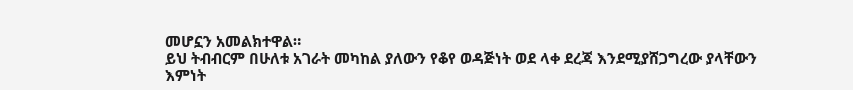መሆኗን አመልክተዋል።
ይህ ትብብርም በሁለቱ አገራት መካከል ያለውን የቆየ ወዳጅነት ወደ ላቀ ደረጃ እንደሚያሸጋግረው ያላቸውን እምነት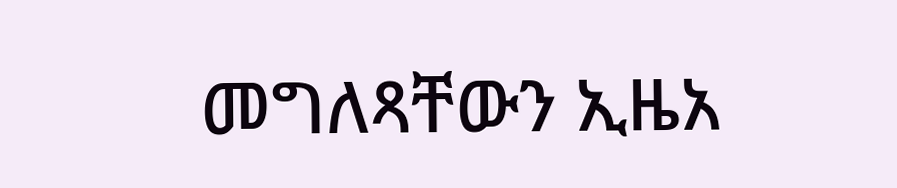መግለጻቸውን ኢዜአ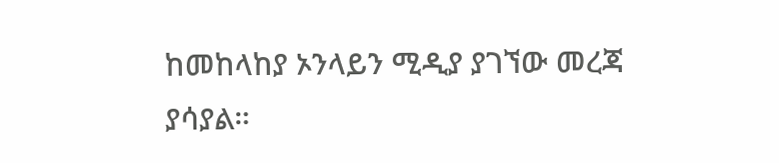ከመከላከያ ኦንላይን ሚዲያ ያገኘው መረጃ ያሳያል።